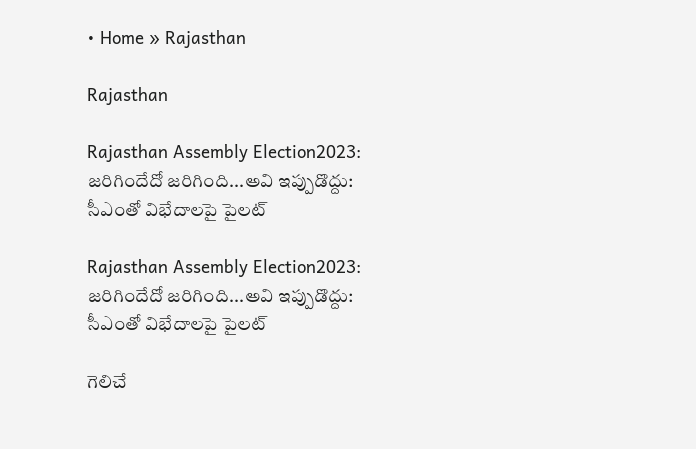• Home » Rajasthan

Rajasthan

Rajasthan Assembly Election2023: జరిగిందేదో జరిగింది...అవి ఇప్పుడొద్దు: సీఎంతో విభేదాలపై పైలట్

Rajasthan Assembly Election2023: జరిగిందేదో జరిగింది...అవి ఇప్పుడొద్దు: సీఎంతో విభేదాలపై పైలట్

గెలిచే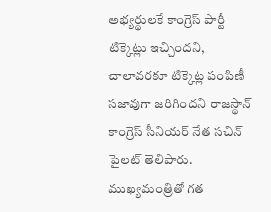అభ్యర్థులకే కాంగ్రెస్ పార్టీ టిక్కెట్లు ఇచ్చిందని, చాలావరకూ టిక్కెట్ల పంపిణీ సజావుగా జరిగిందని రాజస్థాన్ కాంగ్రెస్ సీనియర్ నేత సచిన్ పైలట్ తెలిపారు. ముఖ్యమంత్రితో గత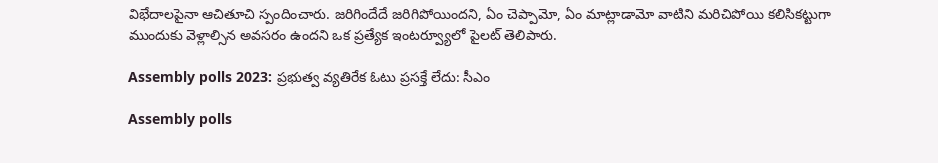విభేదాలపైనా ఆచితూచి స్పందించారు. జరిగిందేదే జరిగిపోయిందని, ఏం చెప్పామో, ఏం మాట్లాడామో వాటిని మరిచిపోయి కలిసికట్టుగా ముందుకు వెళ్లాల్సిన అవసరం ఉందని ఒక ప్రత్యేక ఇంటర్వ్యూలో పైలట్ తెలిపారు.

Assembly polls 2023: ప్రభుత్వ వ్యతిరేక ఓటు ప్రసక్తే లేదు: సీఎం

Assembly polls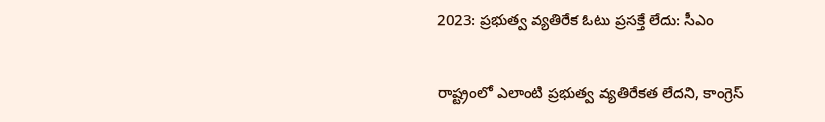2023: ప్రభుత్వ వ్యతిరేక ఓటు ప్రసక్తే లేదు: సీఎం

రాష్ట్రంలో ఎలాంటి ప్రభుత్వ వ్యతిరేకత లేదని, కాంగ్రెస్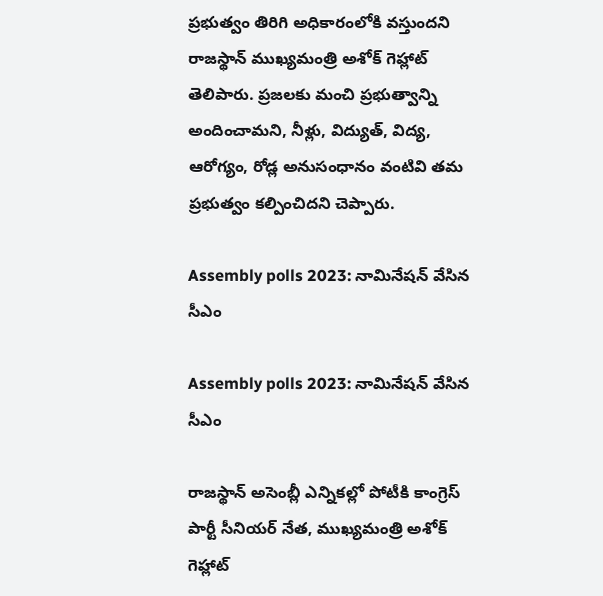ప్రభుత్వం తిరిగి అధికారంలోకి వస్తుందని రాజస్థాన్ ముఖ్యమంత్రి అశోక్ గెహ్లాట్ తెలిపారు. ప్రజలకు మంచి ప్రభుత్వాన్ని అందించామని, నీళ్లు, విద్యుత్, విద్య, ఆరోగ్యం, రోడ్ల అనుసంధానం వంటివి తమ ప్రభుత్వం కల్పించిదని చెప్పారు.

Assembly polls 2023: నామినేషన్ వేసిన సీఎం

Assembly polls 2023: నామినేషన్ వేసిన సీఎం

రాజస్థాన్ అసెంబ్లీ ఎన్నికల్లో పోటీకి కాంగ్రెస్ పార్టీ సీనియర్ నేత, ముఖ్యమంత్రి అశోక్ గెహ్లాట్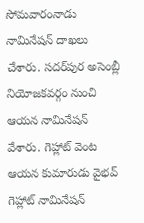సోమవారంనాడు నామినేషన్ దాఖలు చేశారు. సదర్‌పుర అసెంబ్లీ నియోజకవర్గం నుంచి ఆయన నామినేషన్ వేశారు. గెహ్లాట్ వెంట ఆయన కుమారుడు వైభవ్ గెహ్లాట్ నామినేషన్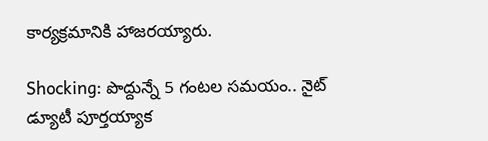కార్యక్రమానికి హాజరయ్యారు.

Shocking: పొద్దున్నే 5 గంటల సమయం.. నైట్ డ్యూటీ పూర్తయ్యాక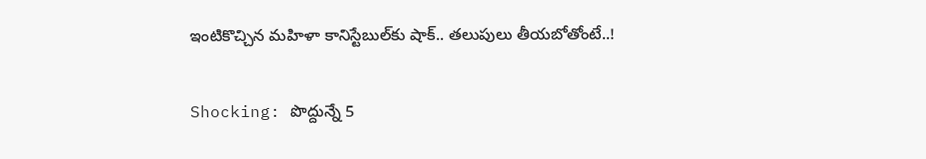ఇంటికొచ్చిన మహిళా కానిస్టేబుల‌్‌కు షాక్.. తలుపులు తీయబోతోంటే..!

Shocking: పొద్దున్నే 5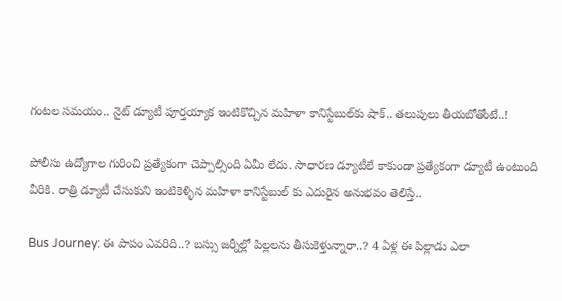గంటల సమయం.. నైట్ డ్యూటీ పూర్తయ్యాక ఇంటికొచ్చిన మహిళా కానిస్టేబుల‌్‌కు షాక్.. తలుపులు తీయబోతోంటే..!

పోలీసు ఉద్యోగాల గురించి ప్రత్యేకంగా చెప్పాల్సింది ఏమీ లేదు. సాధారణ డ్యూటీలే కాకుండా ప్రత్యేకంగా డ్యూటీ ఉంటుంది వీరికి. రాత్రి డ్యూటీ చేసుకుని ఇంటికెళ్ళిన మహిళా కానిస్టేబుల్ కు ఎదురైన అనుభవం తెలిస్తే..

Bus Journey: ఈ పాపం ఎవరిది..? బస్సు జర్నీల్లో పిల్లలను తీసుకెళ్తున్నారా..? 4 ఏళ్ల ఈ పిల్లాడు ఎలా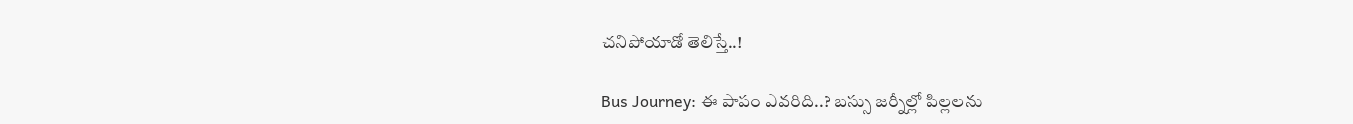చనిపోయాడో తెలిస్తే..!

Bus Journey: ఈ పాపం ఎవరిది..? బస్సు జర్నీల్లో పిల్లలను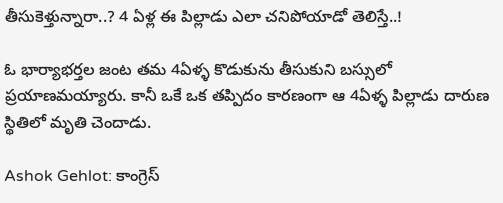తీసుకెళ్తున్నారా..? 4 ఏళ్ల ఈ పిల్లాడు ఎలా చనిపోయాడో తెలిస్తే..!

ఓ భార్యాభర్తల జంట తమ 4ఏళ్ళ కొడుకును తీసుకుని బస్సులో ప్రయాణమయ్యారు. కానీ ఒకే ఒక తప్పిదం కారణంగా ఆ 4ఏళ్ళ పిల్లాడు దారుణ స్థితిలో మృతి చెందాడు.

Ashok Gehlot: కాంగ్రెస్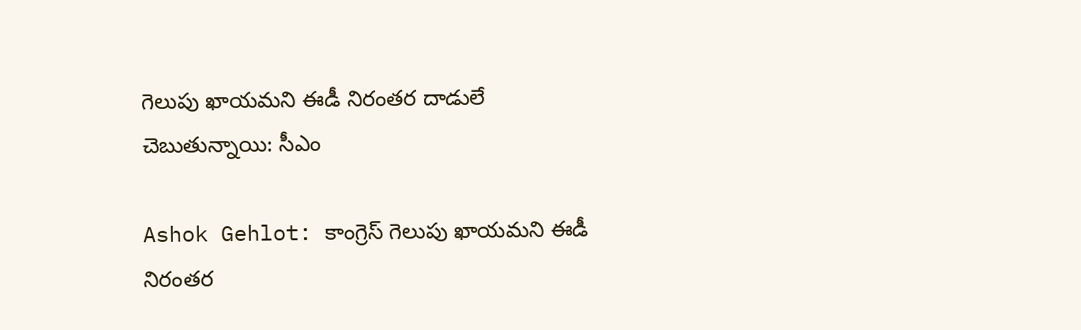గెలుపు ఖాయమని ఈడీ నిరంతర దాడులే చెబుతున్నాయి: సీఎం

Ashok Gehlot: కాంగ్రెస్ గెలుపు ఖాయమని ఈడీ నిరంతర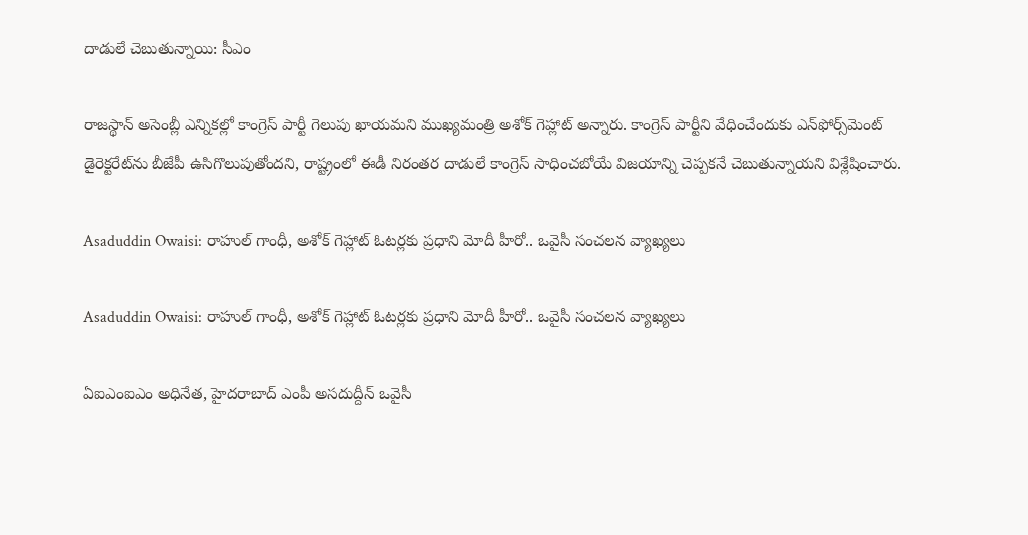దాడులే చెబుతున్నాయి: సీఎం

రాజస్థాన్ అసెంబ్లీ ఎన్నికల్లో కాంగ్రెస్ పార్టీ గెలుపు ఖాయమని ముఖ్యమంత్రి అశోక్ గెహ్లాట్ అన్నారు. కాంగ్రెస్ పార్టీని వేధించేందుకు ఎన్‌ఫోర్స్‌మెంట్ డైరెక్టరేట్‌ను బీజేపీ ఉసిగొలుపుతోందని, రాష్ట్రంలో ఈడీ నిరంతర దాడులే కాంగ్రెస్ సాధించబోయే విజయాన్ని చెప్పకనే చెబుతున్నాయని విశ్లేషించారు.

Asaduddin Owaisi: రాహుల్ గాంధీ, అశోక్ గెహ్లాట్ ఓటర్లకు ప్రధాని మోదీ హీరో.. ఒవైసీ సంచలన వ్యాఖ్యలు

Asaduddin Owaisi: రాహుల్ గాంధీ, అశోక్ గెహ్లాట్ ఓటర్లకు ప్రధాని మోదీ హీరో.. ఒవైసీ సంచలన వ్యాఖ్యలు

ఏఐఎంఐఎం అధినేత, హైదరాబాద్ ఎంపీ అసదుద్దీన్ ఒవైసీ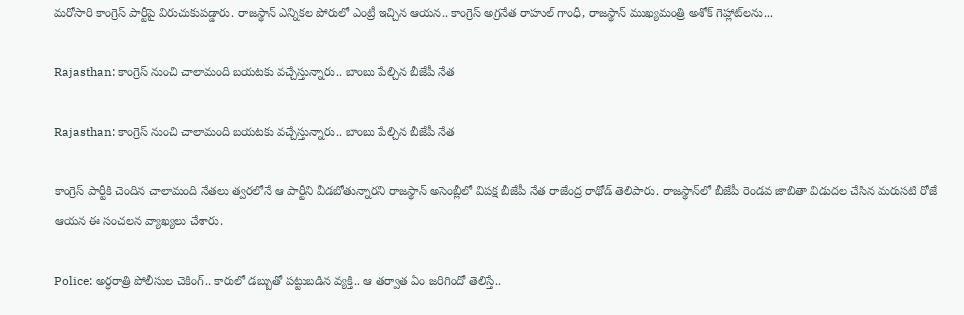మరోసారి కాంగ్రెస్ పార్టీపై విరుచుకుపడ్డారు. రాజస్థాన్ ఎన్నికల పోరులో ఎంట్రీ ఇచ్చిన ఆయన.. కాంగ్రెస్ అగ్రనేత రాహుల్ గాంధీ, రాజస్థాన్ ముఖ్యమంత్రి అశోక్ గెహ్లాట్‌లను...

Rajasthan: కాంగ్రెస్‌ నుంచి చాలామంది బయటకు వచ్చేస్తున్నారు.. బాంబు పేల్చిన బీజేపీ నేత

Rajasthan: కాంగ్రెస్‌ నుంచి చాలామంది బయటకు వచ్చేస్తున్నారు.. బాంబు పేల్చిన బీజేపీ నేత

కాంగ్రెస్ పార్టీకి చెందిన చాలామంది నేతలు త్వరలోనే ఆ పార్టీని వీడబోతున్నారని రాజస్థాన్‌ అసెంబ్లీలో విపక్ష బీజేపీ నేత రాజేంద్ర రాథోడ్ తెలిపారు. రాజస్థాన్‌లో బీజేపీ రెండవ జాబితా విడుదల చేసిన మరుసటి రోజే ఆయన ఈ సంచలన వ్యాఖ్యలు చేశారు.

Police: అర్ధరాత్రి పోలీసుల చెకింగ్.. కారులో డబ్బుతో పట్టుబడిన వ్యక్తి.. ఆ తర్వాత ఏం జరిగిందో తెలిస్తే..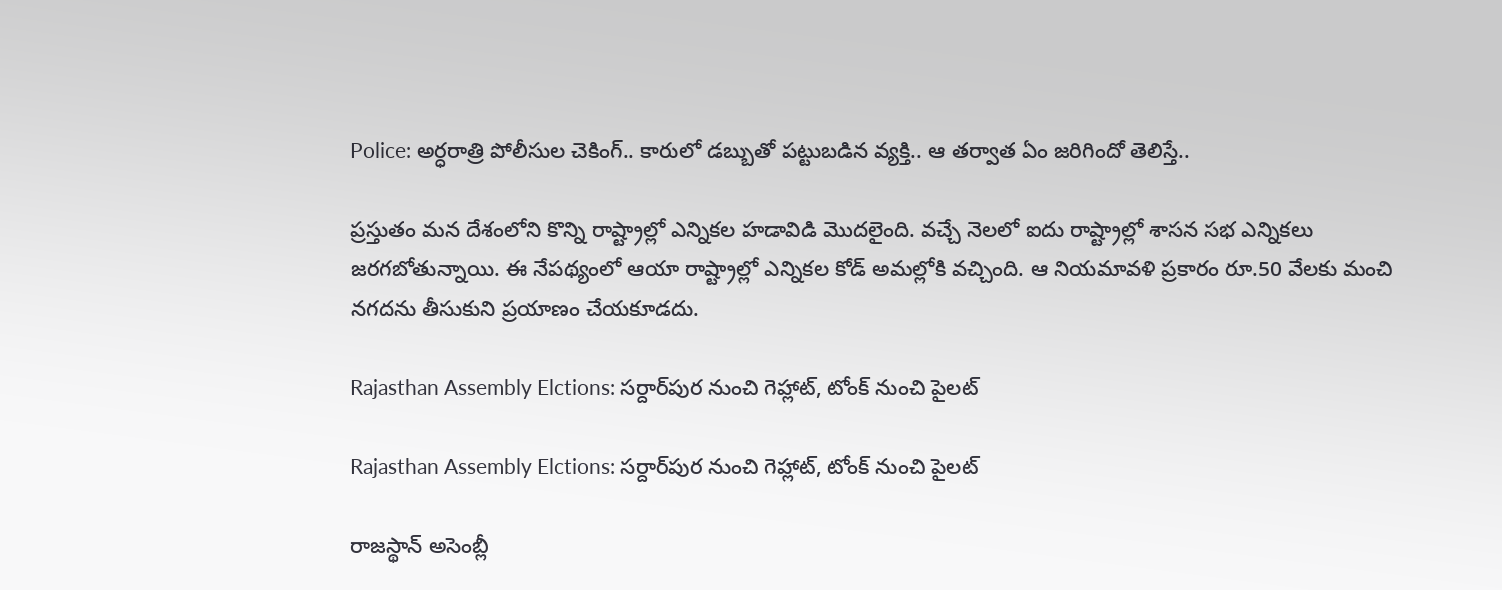Police: అర్ధరాత్రి పోలీసుల చెకింగ్.. కారులో డబ్బుతో పట్టుబడిన వ్యక్తి.. ఆ తర్వాత ఏం జరిగిందో తెలిస్తే..

ప్రస్తుతం మన దేశంలోని కొన్ని రాష్ట్రాల్లో ఎన్నికల హడావిడి మొదలైంది. వచ్చే నెలలో ఐదు రాష్ట్రాల్లో శాసన సభ ఎన్నికలు జరగబోతున్నాయి. ఈ నేపథ్యంలో ఆయా రాష్ట్రాల్లో ఎన్నికల కోడ్ అమల్లోకి వచ్చింది. ఆ నియమావళి ప్రకారం రూ.50 వేలకు మంచి నగదను తీసుకుని ప్రయాణం చేయకూడదు.

Rajasthan Assembly Elctions: సర్దార్‌పుర నుంచి గెహ్లాట్, టోంక్ నుంచి పైలట్

Rajasthan Assembly Elctions: సర్దార్‌పుర నుంచి గెహ్లాట్, టోంక్ నుంచి పైలట్

రాజస్థాన్ అసెంబ్లీ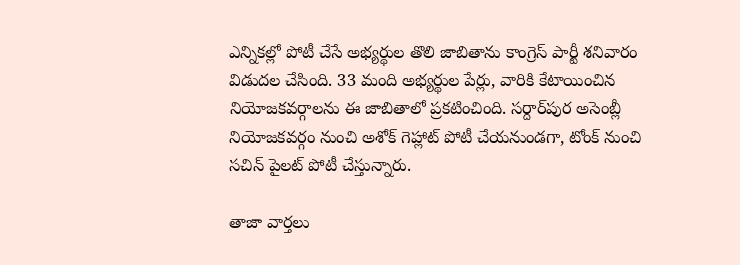ఎన్నికల్లో పోటీ చేసే అభ్యర్థుల తొలి జాబితాను కాంగ్రెస్ పార్టీ శనివారం విడుదల చేసింది. 33 మంది అభ్యర్థుల పేర్లు, వారికి కేటాయించిన నియోజకవర్గాలను ఈ జాబితాలో ప్రకటించింది. సర్దా‌ర్‌పుర అసెంబ్లీ నియోజకవర్గం నుంచి అశోక్ గెహ్లాట్ పోటీ చేయనుండగా, టోంక్ నుంచి సచిన్ పైలట్ పోటీ చేస్తున్నారు.

తాజా వార్తలు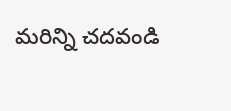మరిన్ని చదవండి